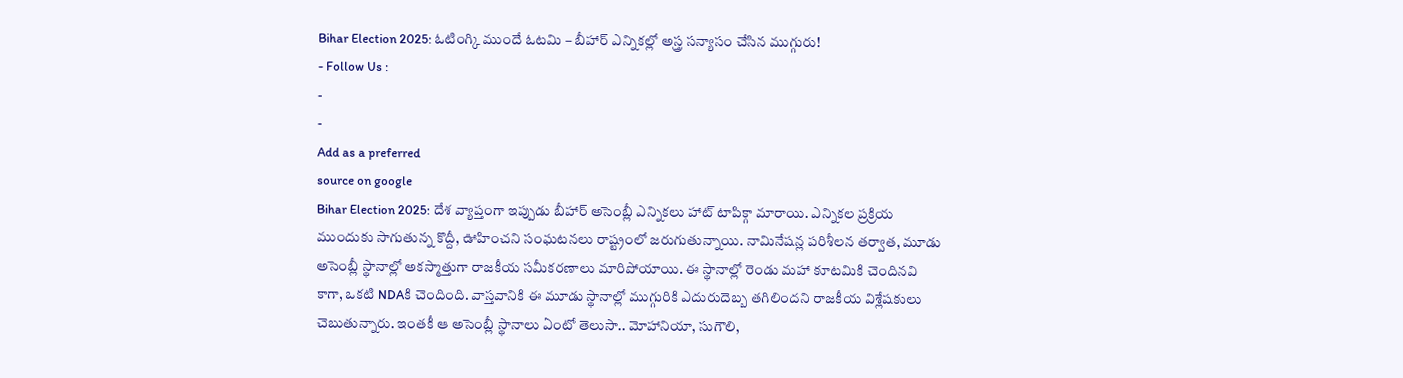Bihar Election 2025: ఓటింగ్కి ముందే ఓటమి – బీహార్ ఎన్నికల్లో అస్త్ర సన్యాసం చేసిన ముగ్గురు!
- Follow Us :
-
-
Add as a preferred
source on google
Bihar Election 2025: దేశ వ్యాప్తంగా ఇప్పుడు బీహార్ అసెంబ్లీ ఎన్నికలు హాట్ టాపిక్గా మారాయి. ఎన్నికల ప్రక్రియ ముందుకు సాగుతున్న కొద్దీ, ఊహించని సంఘటనలు రాష్ట్రంలో జరుగుతున్నాయి. నామినేషన్ల పరిశీలన తర్వాత, మూడు అసెంబ్లీ స్థానాల్లో అకస్మాత్తుగా రాజకీయ సమీకరణాలు మారిపోయాయి. ఈ స్థానాల్లో రెండు మహా కూటమికి చెందినవి కాగా, ఒకటి NDAకి చెందింది. వాస్తవానికి ఈ మూడు స్థానాల్లో ముగ్గురికి ఎదురుదెబ్బ తగిలిందని రాజకీయ విశ్లేషకులు చెబుతున్నారు. ఇంతకీ ఆ అసెంబ్లీ స్థానాలు ఏంటో తెలుసా.. మోహానియా, సుగౌలి,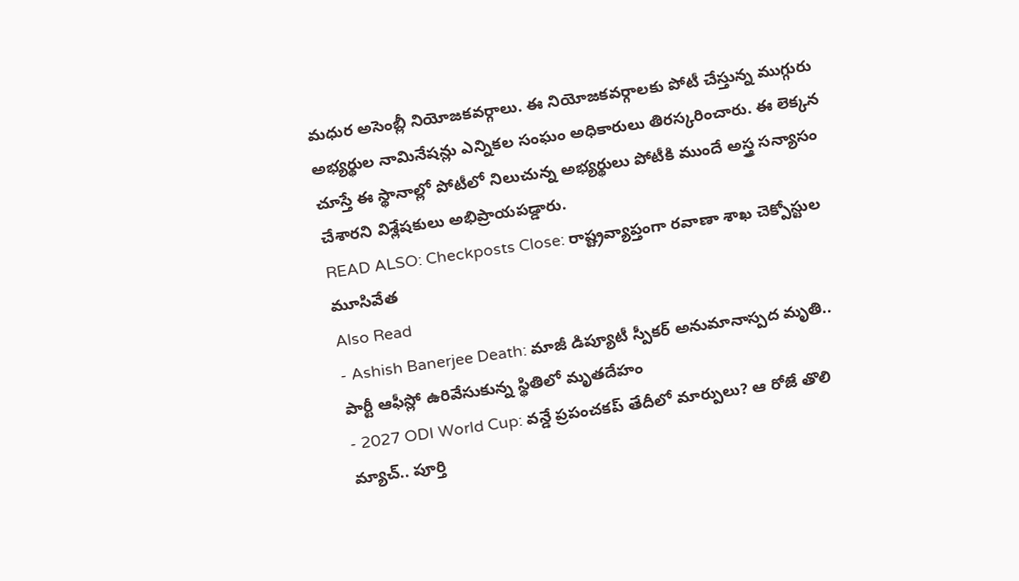మధుర అసెంబ్లీ నియోజకవర్గాలు. ఈ నియోజకవర్గాలకు పోటీ చేస్తున్న ముగ్గురు అభ్యర్థుల నామినేషన్లు ఎన్నికల సంఘం అధికారులు తిరస్కరించారు. ఈ లెక్కన చూస్తే ఈ స్థానాల్లో పోటీలో నిలుచున్న అభ్యర్థులు పోటీకి ముందే అస్త్ర సన్యాసం చేశారని విశ్లేషకులు అభిప్రాయపడ్డారు.
READ ALSO: Checkposts Close: రాష్ట్రవ్యాప్తంగా రవాణా శాఖ చెక్పోస్టుల మూసివేత
Also Read
- Ashish Banerjee Death: మాజీ డిప్యూటీ స్పీకర్ అనుమానాస్పద మృతి.. పార్టీ ఆఫీస్లో ఉరివేసుకున్న స్థితిలో మృతదేహం
- 2027 ODI World Cup: వన్డే ప్రపంచకప్ తేదీలో మార్పులు? ఆ రోజే తొలి మ్యాచ్.. పూర్తి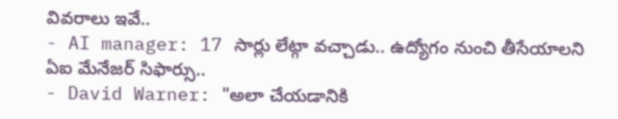వివరాలు ఇవే..
- AI manager: 17 సార్లు లేట్గా వచ్చాడు.. ఉద్యోగం నుంచి తీసేయాలని ఏఐ మేనేజర్ సిఫార్సు..
- David Warner: "అలా చేయడానికి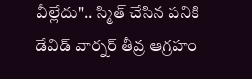వీల్లేదు".. స్మిత్ చేసిన పనికి డేవిడ్ వార్నర్ తీవ్ర ఆగ్రహం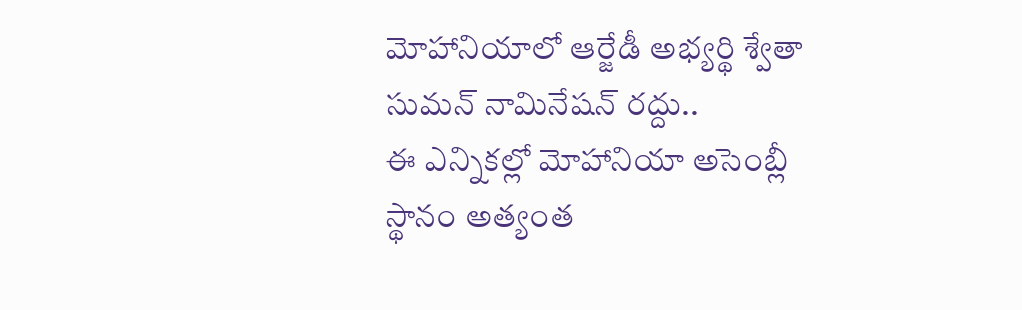మోహానియాలో ఆర్జేడీ అభ్యర్థి శ్వేతా సుమన్ నామినేషన్ రద్దు..
ఈ ఎన్నికల్లో మోహానియా అసెంబ్లీ స్థానం అత్యంత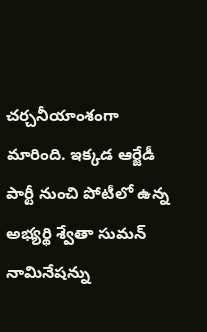చర్చనీయాంశంగా మారింది. ఇక్కడ ఆర్జేడీ పార్టీ నుంచి పోటీలో ఉన్న అభ్యర్థి శ్వేతా సుమన్ నామినేషన్ను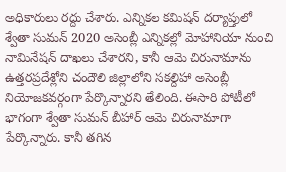అధికారులు రద్దు చేశారు. ఎన్నికల కమిషన్ దర్యాప్తులో శ్వేతా సుమన్ 2020 అసెంబ్లీ ఎన్నికల్లో మోహానియా నుంచి నామినేషన్ దాఖలు చేశారని, కానీ ఆమె చిరునామాను ఉత్తరప్రదేశ్లోని చందౌలి జిల్లాలోని సకల్దిహా అసెంబ్లీ నియోజకవర్గంగా పేర్కొన్నారని తేలింది. ఈసారి పోటీలో భాగంగా శ్వేతా సుమన్ బీహార్ ఆమె చిరునామాగా పేర్కొన్నారు. కానీ తగిన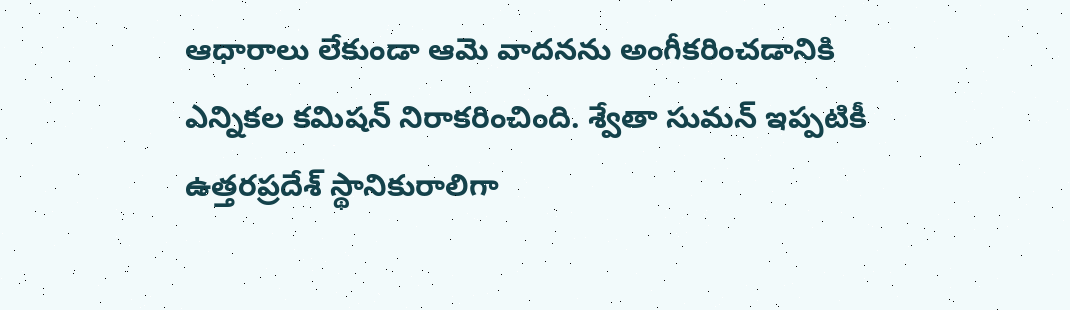ఆధారాలు లేకుండా ఆమె వాదనను అంగీకరించడానికి ఎన్నికల కమిషన్ నిరాకరించింది. శ్వేతా సుమన్ ఇప్పటికీ ఉత్తరప్రదేశ్ స్థానికురాలిగా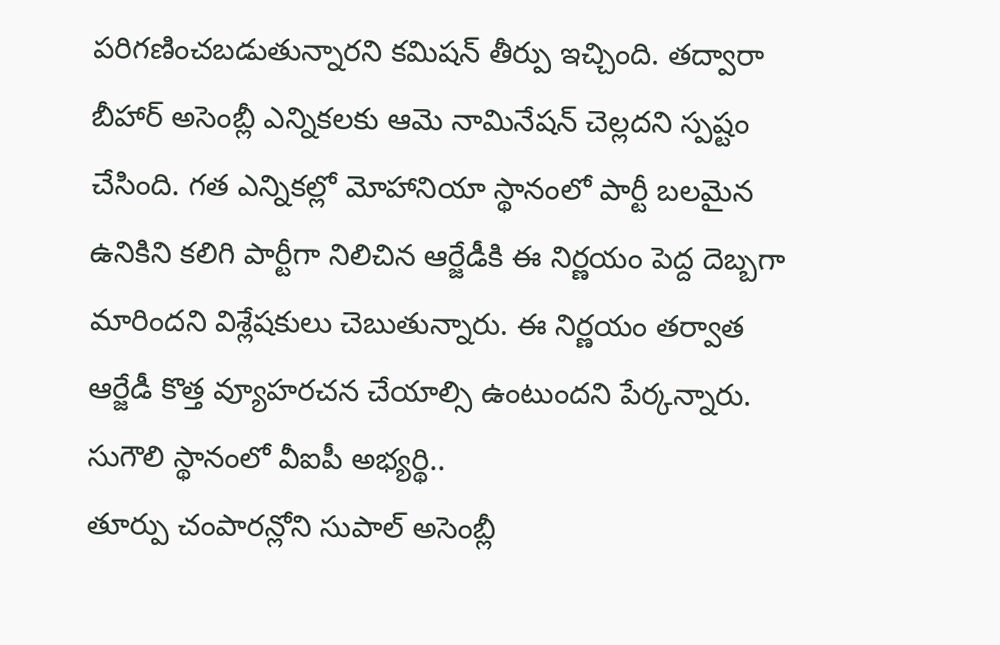పరిగణించబడుతున్నారని కమిషన్ తీర్పు ఇచ్చింది. తద్వారా బీహార్ అసెంబ్లీ ఎన్నికలకు ఆమె నామినేషన్ చెల్లదని స్పష్టం చేసింది. గత ఎన్నికల్లో మోహానియా స్థానంలో పార్టీ బలమైన ఉనికిని కలిగి పార్టీగా నిలిచిన ఆర్జేడీకి ఈ నిర్ణయం పెద్ద దెబ్బగా మారిందని విశ్లేషకులు చెబుతున్నారు. ఈ నిర్ణయం తర్వాత ఆర్జేడీ కొత్త వ్యూహరచన చేయాల్సి ఉంటుందని పేర్కన్నారు.
సుగౌలి స్థానంలో వీఐపీ అభ్యర్థి..
తూర్పు చంపారన్లోని సుపాల్ అసెంబ్లీ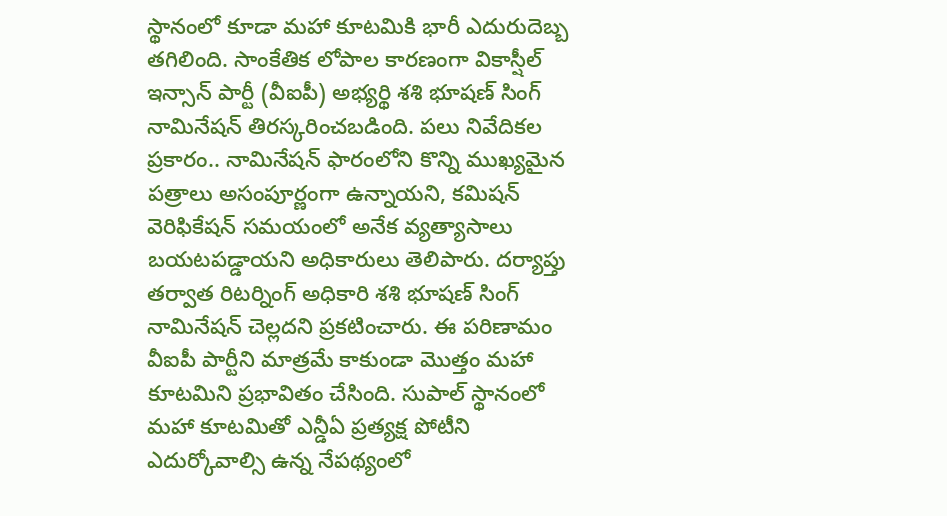స్థానంలో కూడా మహా కూటమికి భారీ ఎదురుదెబ్బ తగిలింది. సాంకేతిక లోపాల కారణంగా వికాస్షీల్ ఇన్సాన్ పార్టీ (వీఐపీ) అభ్యర్థి శశి భూషణ్ సింగ్ నామినేషన్ తిరస్కరించబడింది. పలు నివేదికల ప్రకారం.. నామినేషన్ ఫారంలోని కొన్ని ముఖ్యమైన పత్రాలు అసంపూర్ణంగా ఉన్నాయని, కమిషన్ వెరిఫికేషన్ సమయంలో అనేక వ్యత్యాసాలు బయటపడ్డాయని అధికారులు తెలిపారు. దర్యాప్తు తర్వాత రిటర్నింగ్ అధికారి శశి భూషణ్ సింగ్ నామినేషన్ చెల్లదని ప్రకటించారు. ఈ పరిణామం వీఐపీ పార్టీని మాత్రమే కాకుండా మొత్తం మహా కూటమిని ప్రభావితం చేసింది. సుపాల్ స్థానంలో మహా కూటమితో ఎన్డీఏ ప్రత్యక్ష పోటీని ఎదుర్కోవాల్సి ఉన్న నేపథ్యంలో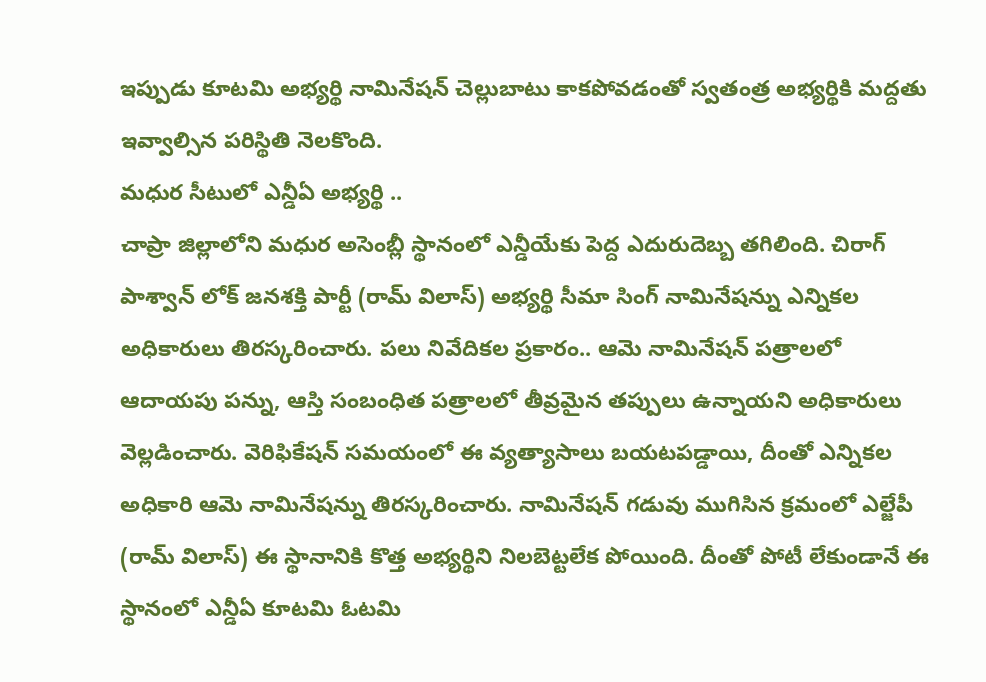ఇప్పుడు కూటమి అభ్యర్థి నామినేషన్ చెల్లుబాటు కాకపోవడంతో స్వతంత్ర అభ్యర్థికి మద్దతు ఇవ్వాల్సిన పరిస్థితి నెలకొంది.
మధుర సీటులో ఎన్డీఏ అభ్యర్థి ..
చాప్రా జిల్లాలోని మధుర అసెంబ్లీ స్థానంలో ఎన్డీయేకు పెద్ద ఎదురుదెబ్బ తగిలింది. చిరాగ్ పాశ్వాన్ లోక్ జనశక్తి పార్టీ (రామ్ విలాస్) అభ్యర్థి సీమా సింగ్ నామినేషన్ను ఎన్నికల అధికారులు తిరస్కరించారు. పలు నివేదికల ప్రకారం.. ఆమె నామినేషన్ పత్రాలలో ఆదాయపు పన్ను, ఆస్తి సంబంధిత పత్రాలలో తీవ్రమైన తప్పులు ఉన్నాయని అధికారులు వెల్లడించారు. వెరిఫికేషన్ సమయంలో ఈ వ్యత్యాసాలు బయటపడ్డాయి, దీంతో ఎన్నికల అధికారి ఆమె నామినేషన్ను తిరస్కరించారు. నామినేషన్ గడువు ముగిసిన క్రమంలో ఎల్జేపీ (రామ్ విలాస్) ఈ స్థానానికి కొత్త అభ్యర్థిని నిలబెట్టలేక పోయింది. దీంతో పోటీ లేకుండానే ఈ స్థానంలో ఎన్డీఏ కూటమి ఓటమి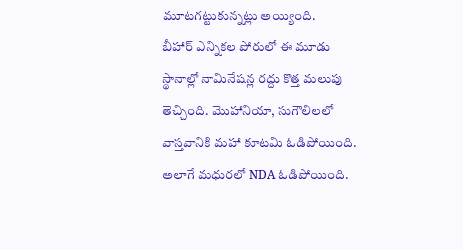మూటగట్టుకున్నట్లు అయ్యింది.
బీహార్ ఎన్నికల పోరులో ఈ మూడు స్థానాల్లో నామినేషన్ల రద్దు కొత్త మలుపు తెచ్చింది. మొహానియా, సుగౌలిలలో వాస్తవానికి మహా కూటమి ఓడిపోయింది. అలాగే మధురలో NDA ఓడిపోయింది.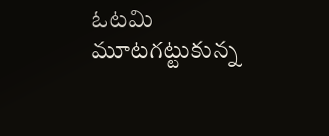ఓటమి మూటగట్టుకున్న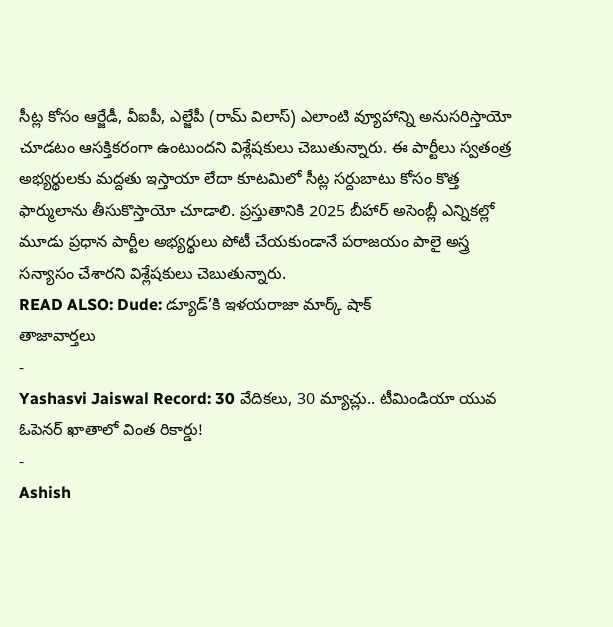సీట్ల కోసం ఆర్జేడీ, వీఐపీ, ఎల్జేపీ (రామ్ విలాస్) ఎలాంటి వ్యూహాన్ని అనుసరిస్తాయో చూడటం ఆసక్తికరంగా ఉంటుందని విశ్లేషకులు చెబుతున్నారు. ఈ పార్టీలు స్వతంత్ర అభ్యర్థులకు మద్దతు ఇస్తాయా లేదా కూటమిలో సీట్ల సర్దుబాటు కోసం కొత్త ఫార్ములాను తీసుకొస్తాయో చూడాలి. ప్రస్తుతానికి 2025 బీహార్ అసెంబ్లీ ఎన్నికల్లో మూడు ప్రధాన పార్టీల అభ్యర్థులు పోటీ చేయకుండానే పరాజయం పాలై అస్త్ర సన్యాసం చేశారని విశ్లేషకులు చెబుతున్నారు.
READ ALSO: Dude: డ్యూడ్’కి ఇళయరాజా మార్క్ షాక్
తాజావార్తలు
-
Yashasvi Jaiswal Record: 30 వేదికలు, 30 మ్యాచ్లు.. టీమిండియా యువ ఓపెనర్ ఖాతాలో వింత రికార్డు!
-
Ashish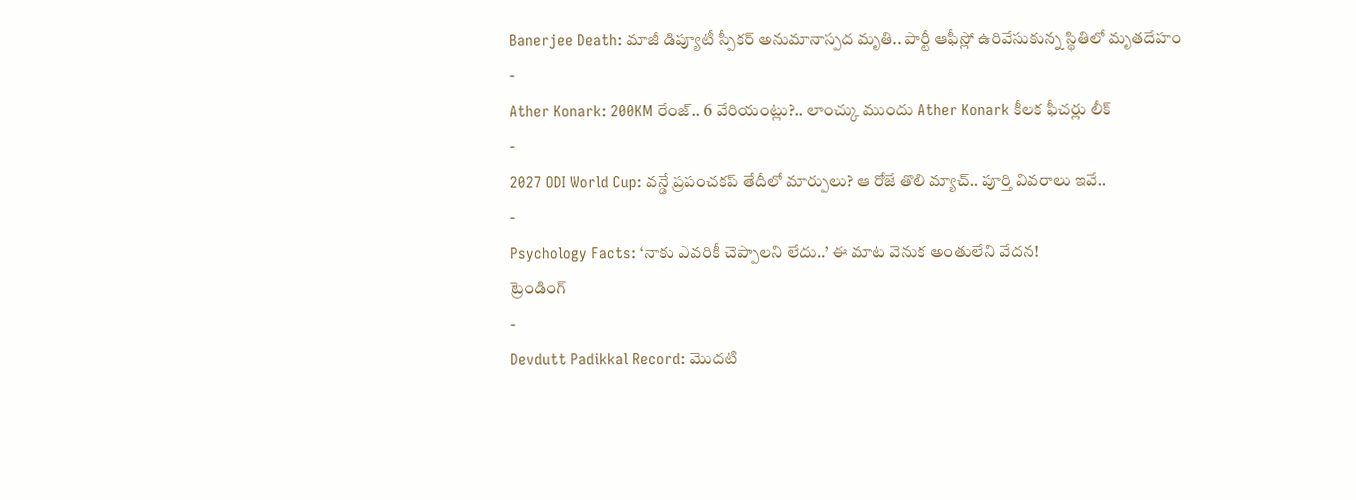Banerjee Death: మాజీ డిప్యూటీ స్పీకర్ అనుమానాస్పద మృతి.. పార్టీ ఆఫీస్లో ఉరివేసుకున్న స్థితిలో మృతదేహం
-
Ather Konark: 200KM రేంజ్.. 6 వేరియంట్లు?.. లాంచ్కు ముందు Ather Konark కీలక ఫీచర్లు లీక్
-
2027 ODI World Cup: వన్డే ప్రపంచకప్ తేదీలో మార్పులు? ఆ రోజే తొలి మ్యాచ్.. పూర్తి వివరాలు ఇవే..
-
Psychology Facts: ‘నాకు ఎవరికీ చెప్పాలని లేదు..’ ఈ మాట వెనుక అంతులేని వేదన!
ట్రెండింగ్
-
Devdutt Padikkal Record: మొదటి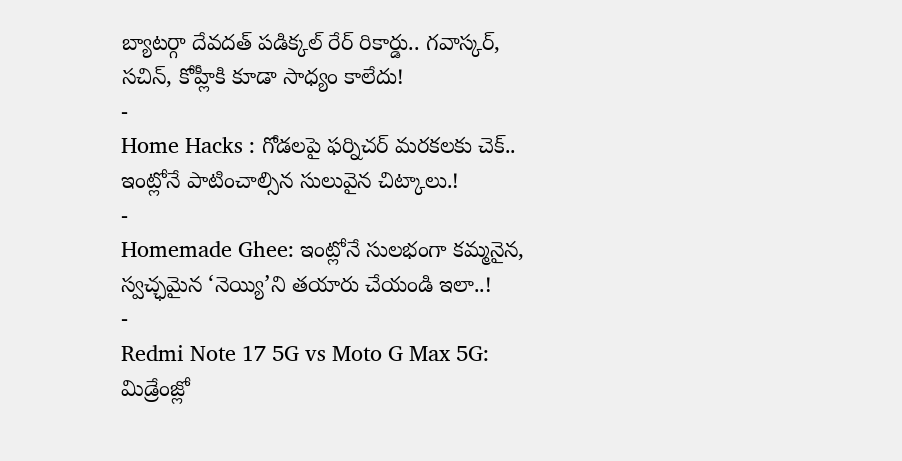బ్యాటర్గా దేవదత్ పడిక్కల్ రేర్ రికార్డు.. గవాస్కర్, సచిన్, కోహ్లీకి కూడా సాధ్యం కాలేదు!
-
Home Hacks : గోడలపై ఫర్నిచర్ మరకలకు చెక్.. ఇంట్లోనే పాటించాల్సిన సులువైన చిట్కాలు.!
-
Homemade Ghee: ఇంట్లోనే సులభంగా కమ్మనైన, స్వచ్ఛమైన ‘నెయ్యి’ని తయారు చేయండి ఇలా..!
-
Redmi Note 17 5G vs Moto G Max 5G: మిడ్రేంజ్లో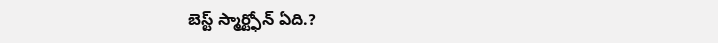బెస్ట్ స్మార్ట్ఫోన్ ఏది.?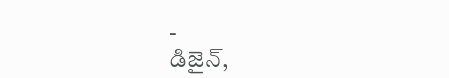-
డిజైన్,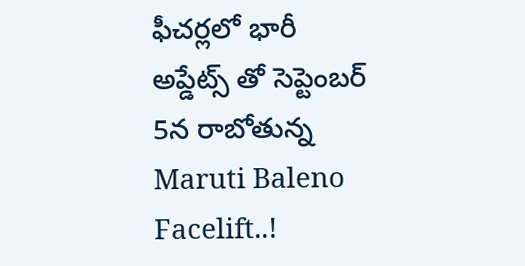ఫీచర్లలో భారీ అప్డేట్స్ తో సెప్టెంబర్ 5న రాబోతున్న Maruti Baleno Facelift..!